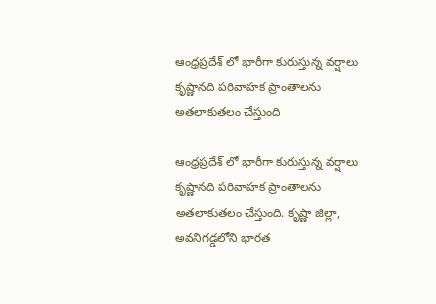ఆంధ్రప్రదేశ్ లో భారీగా కురుస్తున్న వర్షాలు కృష్ణానది పరివాహక ప్రాంతాలను అతలాకుతలం చేస్తుంది

ఆంధ్రప్రదేశ్ లో భారీగా కురుస్తున్న వర్షాలు కృష్ణానది పరివాహక ప్రాంతాలను అతలాకుతలం చేస్తుంది. కృష్ణా జిల్లా, అవనిగడ్డలోని భారత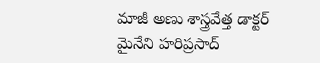మాజీ అణు శాస్త్రవేత్త డాక్టర్ మైనేని హరిప్రసాద్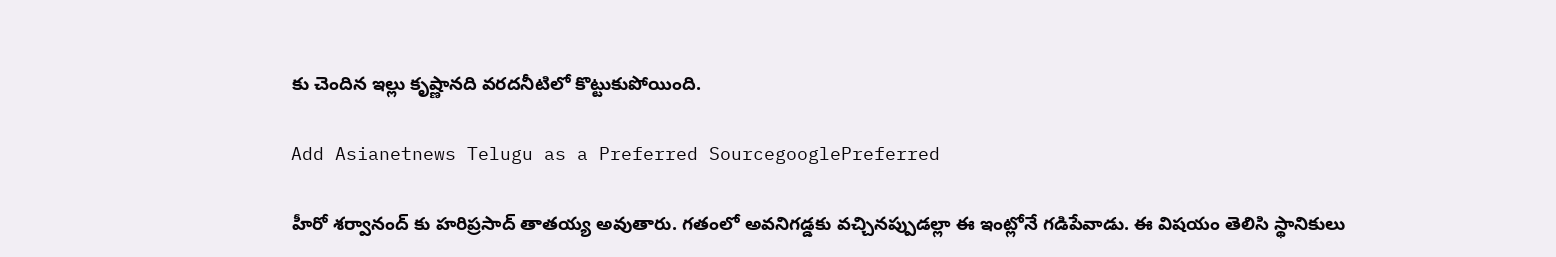కు చెందిన ఇల్లు కృష్ణానది వరదనీటిలో కొట్టుకుపోయింది.

Add Asianetnews Telugu as a Preferred SourcegooglePreferred

హీరో శర్వానంద్ కు హరిప్రసాద్ తాతయ్య అవుతారు. గతంలో అవనిగడ్డకు వచ్చినప్పుడల్లా ఈ ఇంట్లోనే గడిపేవాడు. ఈ విషయం తెలిసి స్థానికులు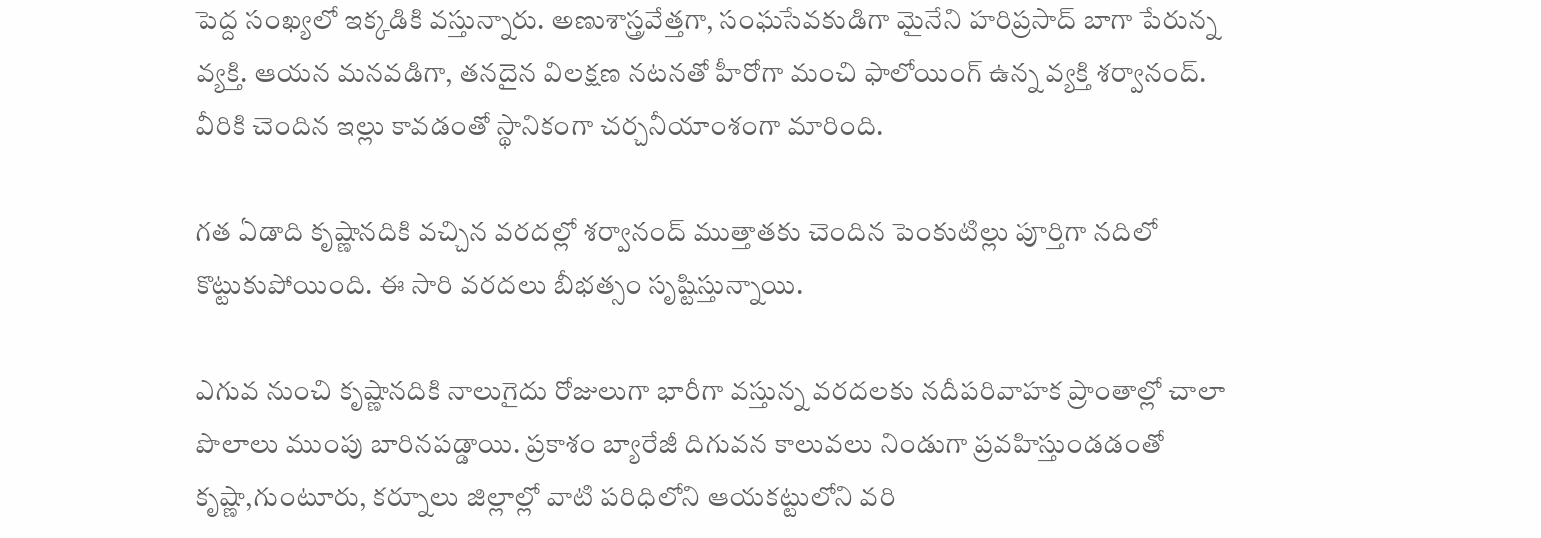పెద్ద సంఖ్యలో ఇక్కడికి వస్తున్నారు. అణుశాస్త్రవేత్తగా, సంఘసేవకుడిగా మైనేని హరిప్రసాద్ బాగా పేరున్న వ్యక్తి. ఆయన మనవడిగా, తనదైన విలక్షణ నటనతో హీరోగా మంచి ఫాలోయింగ్ ఉన్న వ్యక్తి శర్వానంద్. వీరికి చెందిన ఇల్లు కావడంతో స్థానికంగా చర్చనీయాంశంగా మారింది.

గత ఏడాది కృష్ణానదికి వచ్చిన వరదల్లో శర్వానంద్ ముత్తాతకు చెందిన పెంకుటిల్లు పూర్తిగా నదిలో కొట్టుకుపోయింది. ఈ సారి వరదలు బీభత్సం సృష్టిస్తున్నాయి.

ఎగువ నుంచి కృష్ణానదికి నాలుగైదు రోజులుగా భారీగా వస్తున్న వరదలకు నదీపరివాహక ప్రాంతాల్లో చాలా పొలాలు ముంపు బారినపడ్డాయి. ప్రకాశం బ్యారేజీ దిగువన కాలువలు నిండుగా ప్రవహిస్తుండడంతో కృష్ణా,గుంటూరు, కర్నూలు జిల్లాల్లో వాటి పరిధిలోని ఆయకట్టులోని వరి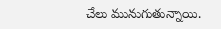చేలు మునుగుతున్నాయి.